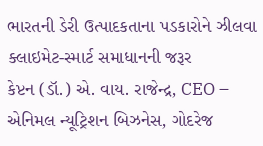ભારતની ડેરી ઉત્પાદકતાના પડકારોને ઝીલવા ક્લાઇમેટ-સ્માર્ટ સમાધાનની જરૂર
કેપ્ટન (ડૉ.) એ. વાય. રાજેન્દ્ર, CEO – એનિમલ ન્યૂટ્રિશન બિઝનેસ, ગોદરેજ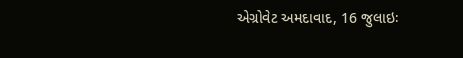એગ્રોવેટ અમદાવાદ, 16 જુલાઇઃ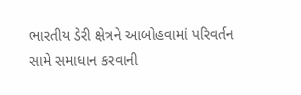ભારતીય ડેરી ક્ષેત્રને આબોહવામાં પરિવર્તન સામે સમાધાન કરવાની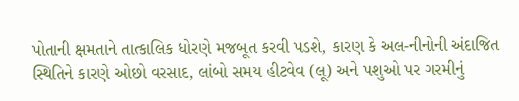પોતાની ક્ષમતાને તાત્કાલિક ધોરણે મજબૂત કરવી પડશે, કારણ કે અલ-નીનોની અંદાજિત સ્થિતિને કારણે ઓછો વરસાદ, લાંબો સમય હીટવેવ (લૂ) અને પશુઓ પર ગરમીનું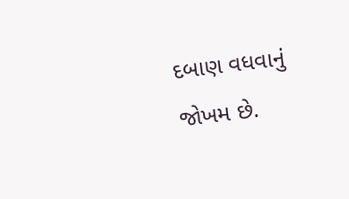દબાણ વધવાનું જોખમ છે.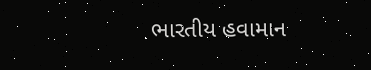ભારતીય હવામાન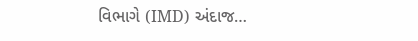વિભાગે (IMD) અંદાજ…